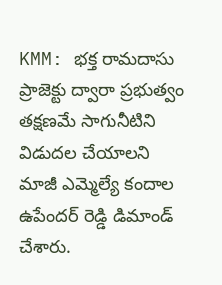KMM: భక్త రామదాసు ప్రాజెక్టు ద్వారా ప్రభుత్వం తక్షణమే సాగునీటిని విడుదల చేయాలని మాజీ ఎమ్మెల్యే కందాల ఉపేందర్ రెడ్డి డిమాండ్ చేశారు.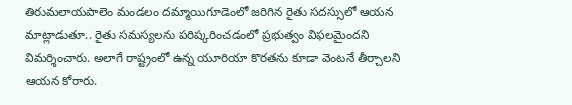తిరుమలాయపాలెం మండలం దమ్మాయిగూడెంలో జరిగిన రైతు సదస్సులో ఆయన మాట్లాడుతూ.. రైతు సమస్యలను పరిష్కరించడంలో ప్రభుత్వం విఫలమైందని విమర్శించారు. అలాగే రాష్ట్రంలో ఉన్న యూరియా కొరతను కూడా వెంటనే తీర్చాలని ఆయన కోరారు.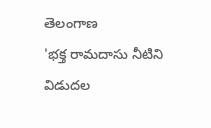తెలంగాణ
'భక్త రామదాసు నీటిని విడుదల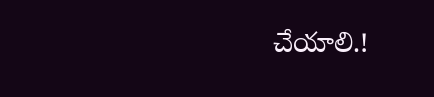చేయాలి.!